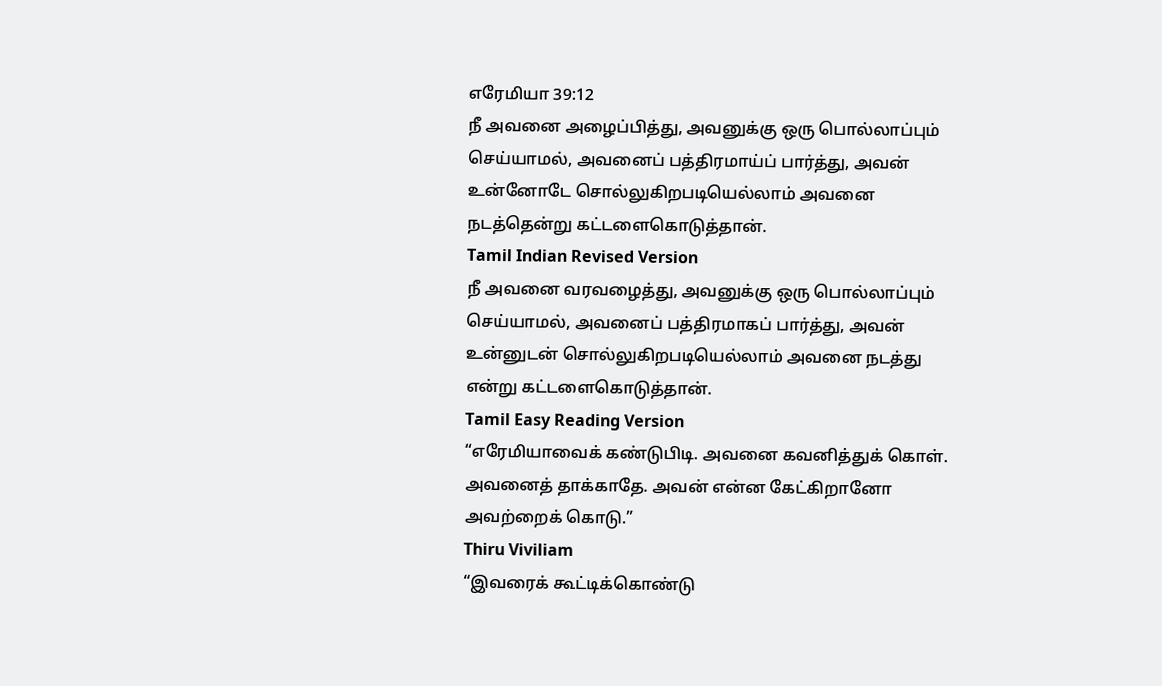எரேமியா 39:12
நீ அவனை அழைப்பித்து, அவனுக்கு ஒரு பொல்லாப்பும் செய்யாமல், அவனைப் பத்திரமாய்ப் பார்த்து, அவன் உன்னோடே சொல்லுகிறபடியெல்லாம் அவனை நடத்தென்று கட்டளைகொடுத்தான்.
Tamil Indian Revised Version
நீ அவனை வரவழைத்து, அவனுக்கு ஒரு பொல்லாப்பும் செய்யாமல், அவனைப் பத்திரமாகப் பார்த்து, அவன் உன்னுடன் சொல்லுகிறபடியெல்லாம் அவனை நடத்து என்று கட்டளைகொடுத்தான்.
Tamil Easy Reading Version
“எரேமியாவைக் கண்டுபிடி. அவனை கவனித்துக் கொள். அவனைத் தாக்காதே. அவன் என்ன கேட்கிறானோ அவற்றைக் கொடு.”
Thiru Viviliam
“இவரைக் கூட்டிக்கொண்டு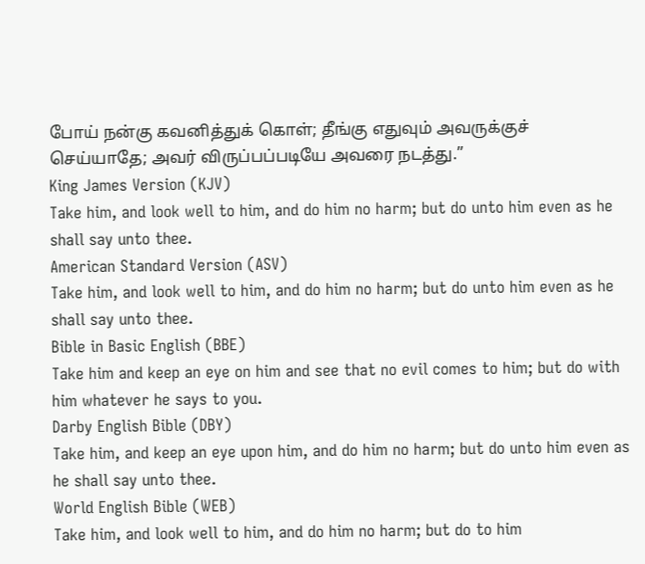போய் நன்கு கவனித்துக் கொள்; தீங்கு எதுவும் அவருக்குச் செய்யாதே; அவர் விருப்பப்படியே அவரை நடத்து.”
King James Version (KJV)
Take him, and look well to him, and do him no harm; but do unto him even as he shall say unto thee.
American Standard Version (ASV)
Take him, and look well to him, and do him no harm; but do unto him even as he shall say unto thee.
Bible in Basic English (BBE)
Take him and keep an eye on him and see that no evil comes to him; but do with him whatever he says to you.
Darby English Bible (DBY)
Take him, and keep an eye upon him, and do him no harm; but do unto him even as he shall say unto thee.
World English Bible (WEB)
Take him, and look well to him, and do him no harm; but do to him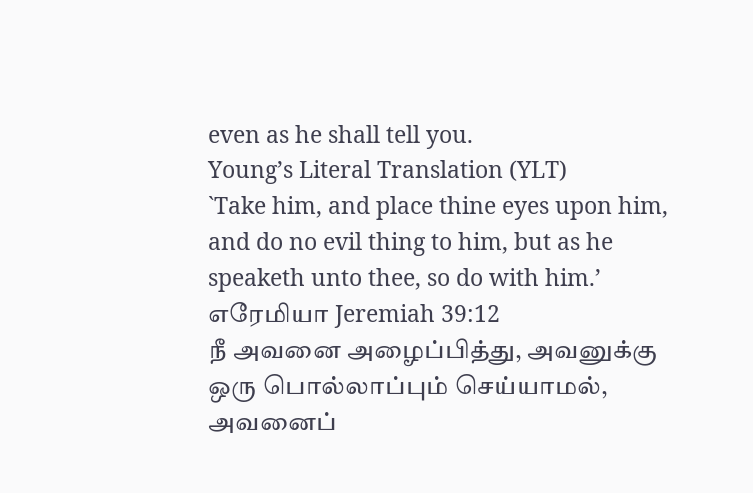even as he shall tell you.
Young’s Literal Translation (YLT)
`Take him, and place thine eyes upon him, and do no evil thing to him, but as he speaketh unto thee, so do with him.’
எரேமியா Jeremiah 39:12
நீ அவனை அழைப்பித்து, அவனுக்கு ஒரு பொல்லாப்பும் செய்யாமல், அவனைப்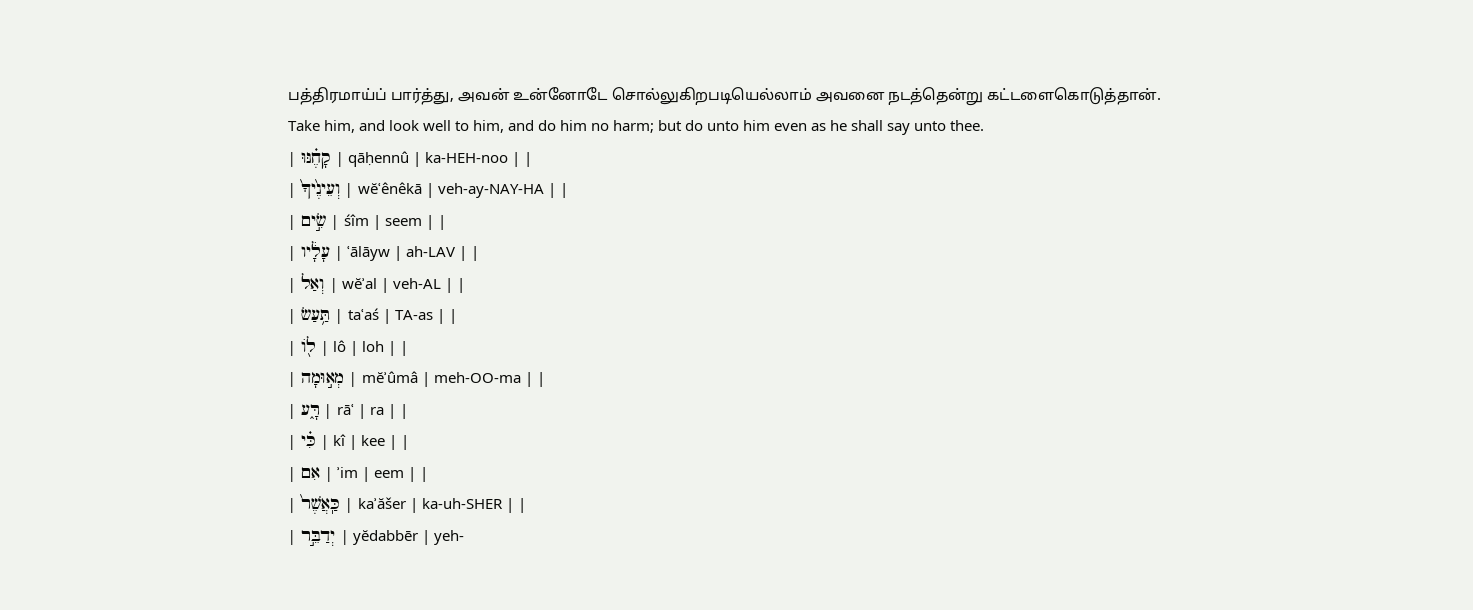பத்திரமாய்ப் பார்த்து, அவன் உன்னோடே சொல்லுகிறபடியெல்லாம் அவனை நடத்தென்று கட்டளைகொடுத்தான்.
Take him, and look well to him, and do him no harm; but do unto him even as he shall say unto thee.
| קָחֶ֗נּוּ | qāḥennû | ka-HEH-noo | |
| וְעֵינֶ֙יךָ֙ | wĕʿênêkā | veh-ay-NAY-HA | |
| שִׂ֣ים | śîm | seem | |
| עָלָ֔יו | ʿālāyw | ah-LAV | |
| וְאַל | wĕʾal | veh-AL | |
| תַּ֥עַשׂ | taʿaś | TA-as | |
| ל֖וֹ | lô | loh | |
| מְא֣וּמָה | mĕʾûmâ | meh-OO-ma | |
| רָּ֑ע | rāʿ | ra | |
| כִּ֗י | kî | kee | |
| אִם | ʾim | eem | |
| כַּֽאֲשֶׁר֙ | kaʾăšer | ka-uh-SHER | |
| יְדַבֵּ֣ר | yĕdabbēr | yeh-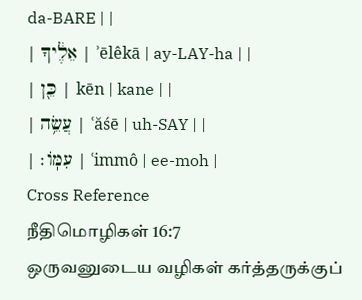da-BARE | |
| אֵלֶ֔יךָ | ʾēlêkā | ay-LAY-ha | |
| כֵּ֖ן | kēn | kane | |
| עֲשֵׂ֥ה | ʿăśē | uh-SAY | |
| עִמּֽוֹ׃ | ʿimmô | ee-moh |
Cross Reference
நீதிமொழிகள் 16:7
ஒருவனுடைய வழிகள் கர்த்தருக்குப்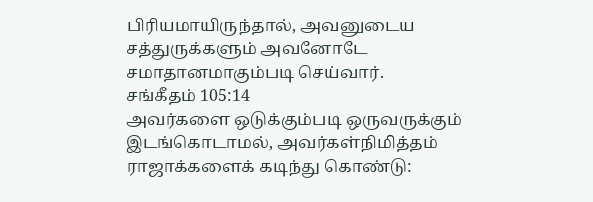பிரியமாயிருந்தால், அவனுடைய சத்துருக்களும் அவனோடே சமாதானமாகும்படி செய்வார்.
சங்கீதம் 105:14
அவர்களை ஒடுக்கும்படி ஒருவருக்கும் இடங்கொடாமல், அவர்கள்நிமித்தம் ராஜாக்களைக் கடிந்து கொண்டு: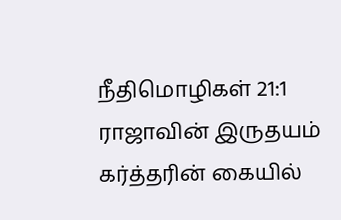நீதிமொழிகள் 21:1
ராஜாவின் இருதயம் கர்த்தரின் கையில்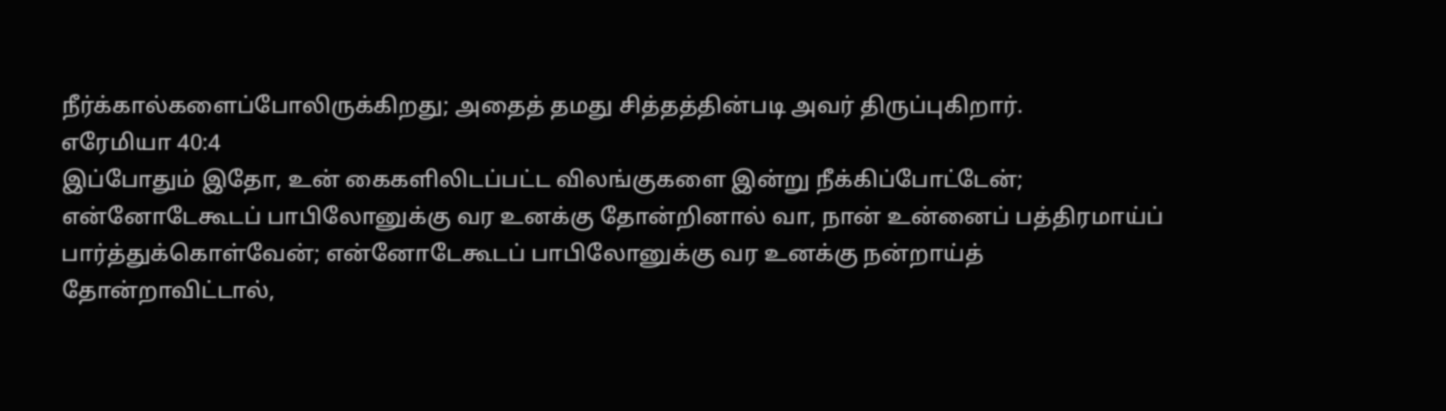நீர்க்கால்களைப்போலிருக்கிறது; அதைத் தமது சித்தத்தின்படி அவர் திருப்புகிறார்.
எரேமியா 40:4
இப்போதும் இதோ, உன் கைகளிலிடப்பட்ட விலங்குகளை இன்று நீக்கிப்போட்டேன்; என்னோடேகூடப் பாபிலோனுக்கு வர உனக்கு தோன்றினால் வா, நான் உன்னைப் பத்திரமாய்ப் பார்த்துக்கொள்வேன்; என்னோடேகூடப் பாபிலோனுக்கு வர உனக்கு நன்றாய்த் தோன்றாவிட்டால்,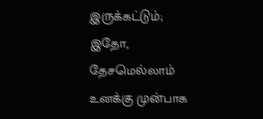இருக்கட்டும்; இதோ, தேசமெல்லாம் உனக்கு முன்பாக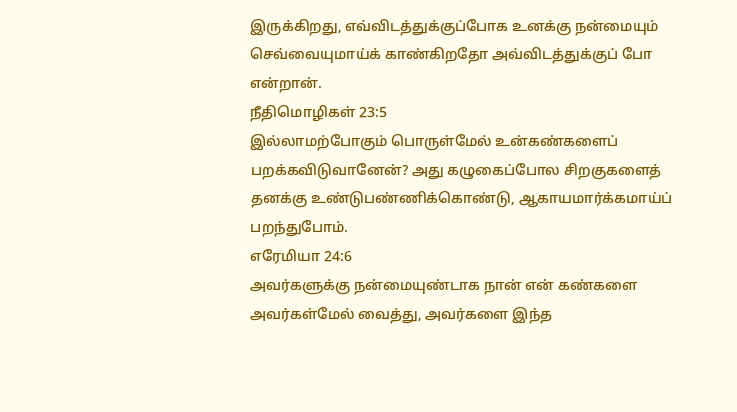இருக்கிறது, எவ்விடத்துக்குப்போக உனக்கு நன்மையும் செவ்வையுமாய்க் காண்கிறதோ அவ்விடத்துக்குப் போ என்றான்.
நீதிமொழிகள் 23:5
இல்லாமற்போகும் பொருள்மேல் உன்கண்களைப் பறக்கவிடுவானேன்? அது கழுகைப்போல சிறகுகளைத் தனக்கு உண்டுபண்ணிக்கொண்டு, ஆகாயமார்க்கமாய்ப் பறந்துபோம்.
எரேமியா 24:6
அவர்களுக்கு நன்மையுண்டாக நான் என் கண்களை அவர்கள்மேல் வைத்து, அவர்களை இந்த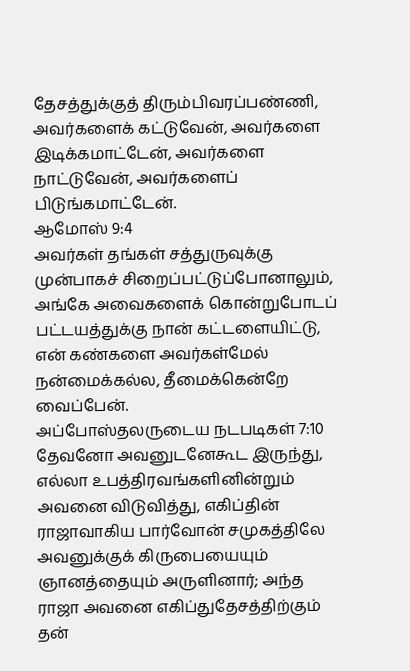தேசத்துக்குத் திரும்பிவரப்பண்ணி, அவர்களைக் கட்டுவேன், அவர்களை இடிக்கமாட்டேன், அவர்களை நாட்டுவேன், அவர்களைப் பிடுங்கமாட்டேன்.
ஆமோஸ் 9:4
அவர்கள் தங்கள் சத்துருவுக்கு முன்பாகச் சிறைப்பட்டுப்போனாலும், அங்கே அவைகளைக் கொன்றுபோடப் பட்டயத்துக்கு நான் கட்டளையிட்டு, என் கண்களை அவர்கள்மேல் நன்மைக்கல்ல, தீமைக்கென்றே வைப்பேன்.
அப்போஸ்தலருடைய நடபடிகள் 7:10
தேவனோ அவனுடனேகூட இருந்து, எல்லா உபத்திரவங்களினின்றும் அவனை விடுவித்து, எகிப்தின் ராஜாவாகிய பார்வோன் சமுகத்திலே அவனுக்குக் கிருபையையும் ஞானத்தையும் அருளினார்; அந்த ராஜா அவனை எகிப்துதேசத்திற்கும் தன்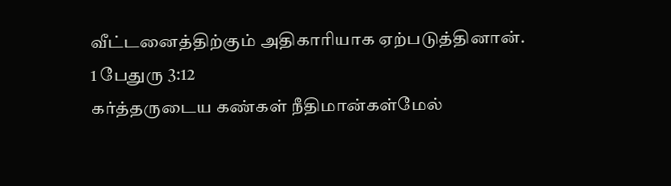வீட்டனைத்திற்கும் அதிகாரியாக ஏற்படுத்தினான்.
1 பேதுரு 3:12
கர்த்தருடைய கண்கள் நீதிமான்கள்மேல்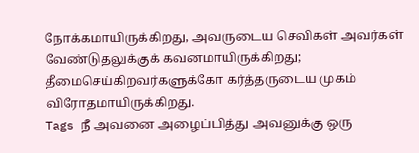நோக்கமாயிருக்கிறது, அவருடைய செவிகள் அவர்கள் வேண்டுதலுக்குக் கவனமாயிருக்கிறது; தீமைசெய்கிறவர்களுக்கோ கர்த்தருடைய முகம் விரோதமாயிருக்கிறது.
Tags நீ அவனை அழைப்பித்து அவனுக்கு ஒரு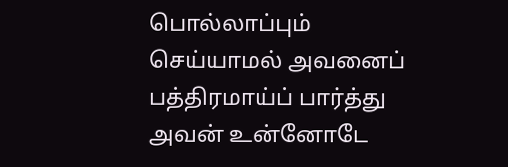பொல்லாப்பும் செய்யாமல் அவனைப் பத்திரமாய்ப் பார்த்து அவன் உன்னோடே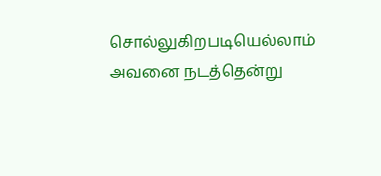சொல்லுகிறபடியெல்லாம் அவனை நடத்தென்று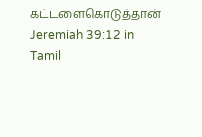கட்டளைகொடுத்தான்
Jeremiah 39:12 in Tamil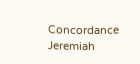Concordance Jeremiah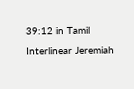39:12 in Tamil Interlinear Jeremiah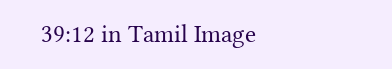39:12 in Tamil Image